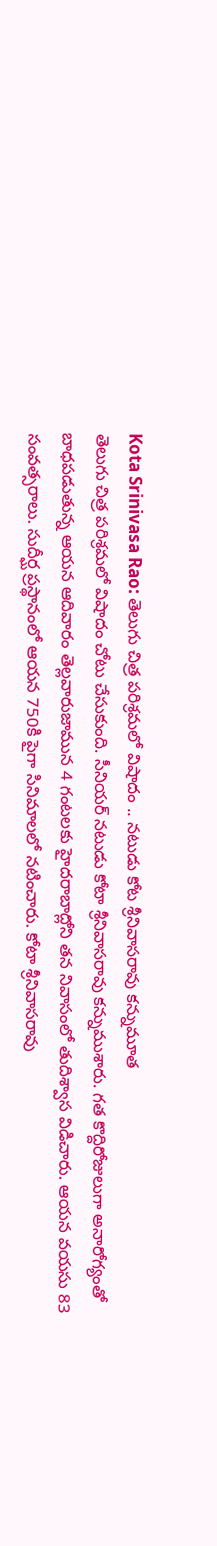Kota Srinivasa Rao: తెలుగు చిత్ర పరిశ్రమలో విషాదం .. నటుడు కోట శ్రీనివాసరావు కన్నుమూత
తెలుగు చిత్ర పరిశ్రమలో విషాదం చోటు చేసుకుంది. సీనియర్ నటుడు కోటా శ్రీనివాసరావు కన్నుముశారు. గత కొద్దిరోజులుగా అనారోగ్యంతో బాధపడుతున్న ఆయన ఆదివారం తెల్లవారుజామున 4 గంటలకు హైదరాబాద్లోని తన నివాసంలో తుదిశ్వాస విడిచారు. ఆయన వయసు 83 సంవత్సరాలు. సుదీర్ఘ ప్రస్థానంలో ఆయన 750కి పైగా సినిమాలలో నటించారు. కోటా శ్రీనివాసరావు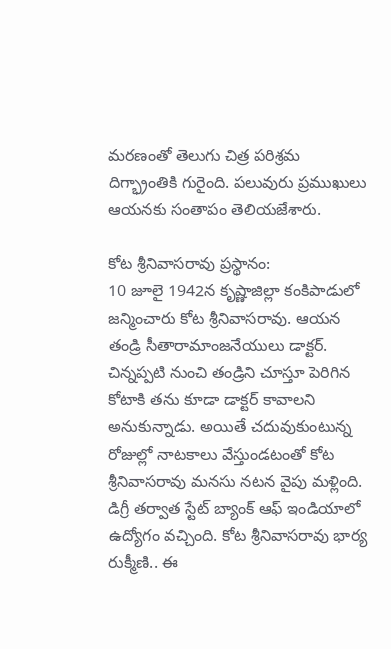మరణంతో తెలుగు చిత్ర పరిశ్రమ దిగ్భ్రాంతికి గురైంది. పలువురు ప్రముఖులు ఆయనకు సంతాపం తెలియజేశారు.

కోట శ్రీనివాసరావు ప్రస్థానం:
10 జూలై 1942న కృష్ణాజిల్లా కంకిపాడులో జన్మించారు కోట శ్రీనివాసరావు. ఆయన తండ్రి సీతారామాంజనేయులు డాక్టర్. చిన్నప్పటి నుంచి తండ్రిని చూస్తూ పెరిగిన కోటాకి తను కూడా డాక్టర్ కావాలని అనుకున్నాడు. అయితే చదువుకుంటున్న రోజుల్లో నాటకాలు వేస్తుండటంతో కోట శ్రీనివాసరావు మనసు నటన వైపు మళ్లింది. డిగ్రీ తర్వాత స్టేట్ బ్యాంక్ ఆఫ్ ఇండియాలో ఉద్యోగం వచ్చింది. కోట శ్రీనివాసరావు భార్య రుక్మీణి.. ఈ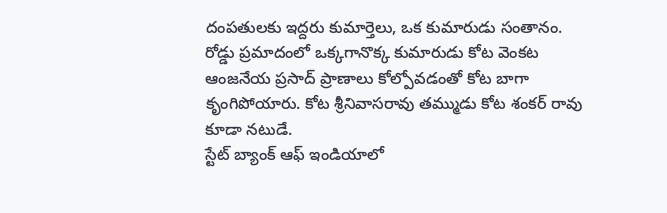దంపతులకు ఇద్దరు కుమార్తెలు, ఒక కుమారుడు సంతానం. రోడ్డు ప్రమాదంలో ఒక్కగానొక్క కుమారుడు కోట వెంకట ఆంజనేయ ప్రసాద్ ప్రాణాలు కోల్పోవడంతో కోట బాగా కృంగిపోయారు. కోట శ్రీనివాసరావు తమ్ముడు కోట శంకర్ రావు కూడా నటుడే.
స్టేట్ బ్యాంక్ ఆఫ్ ఇండియాలో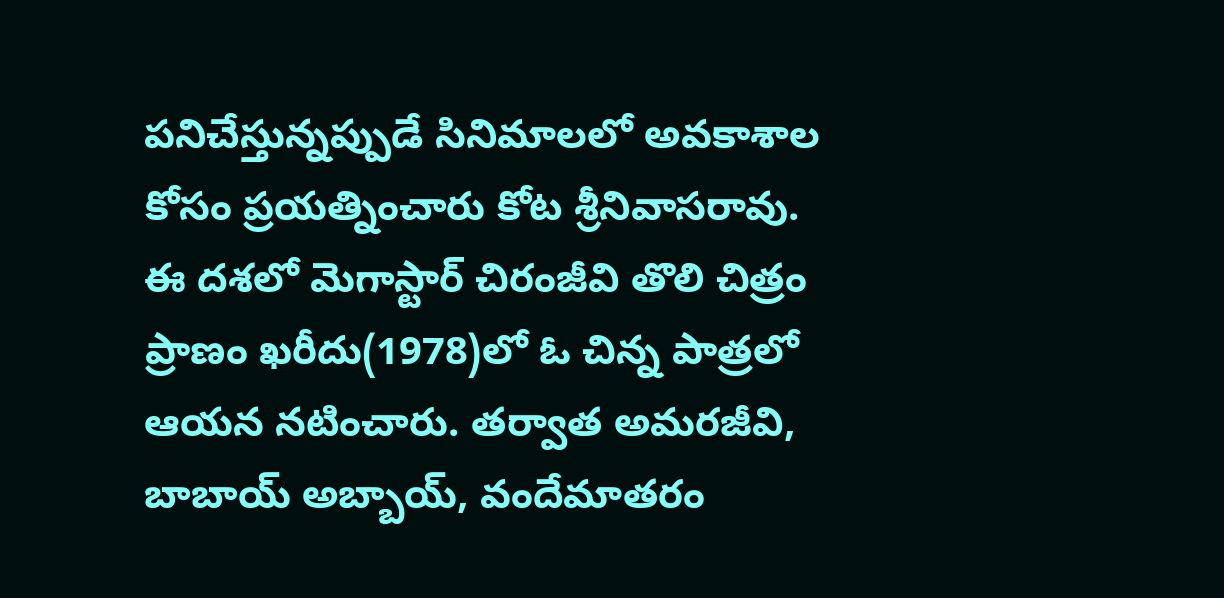పనిచేస్తున్నప్పుడే సినిమాలలో అవకాశాల కోసం ప్రయత్నించారు కోట శ్రీనివాసరావు. ఈ దశలో మెగాస్టార్ చిరంజీవి తొలి చిత్రం ప్రాణం ఖరీదు(1978)లో ఓ చిన్న పాత్రలో ఆయన నటించారు. తర్వాత అమరజీవి, బాబాయ్ అబ్బాయ్, వందేమాతరం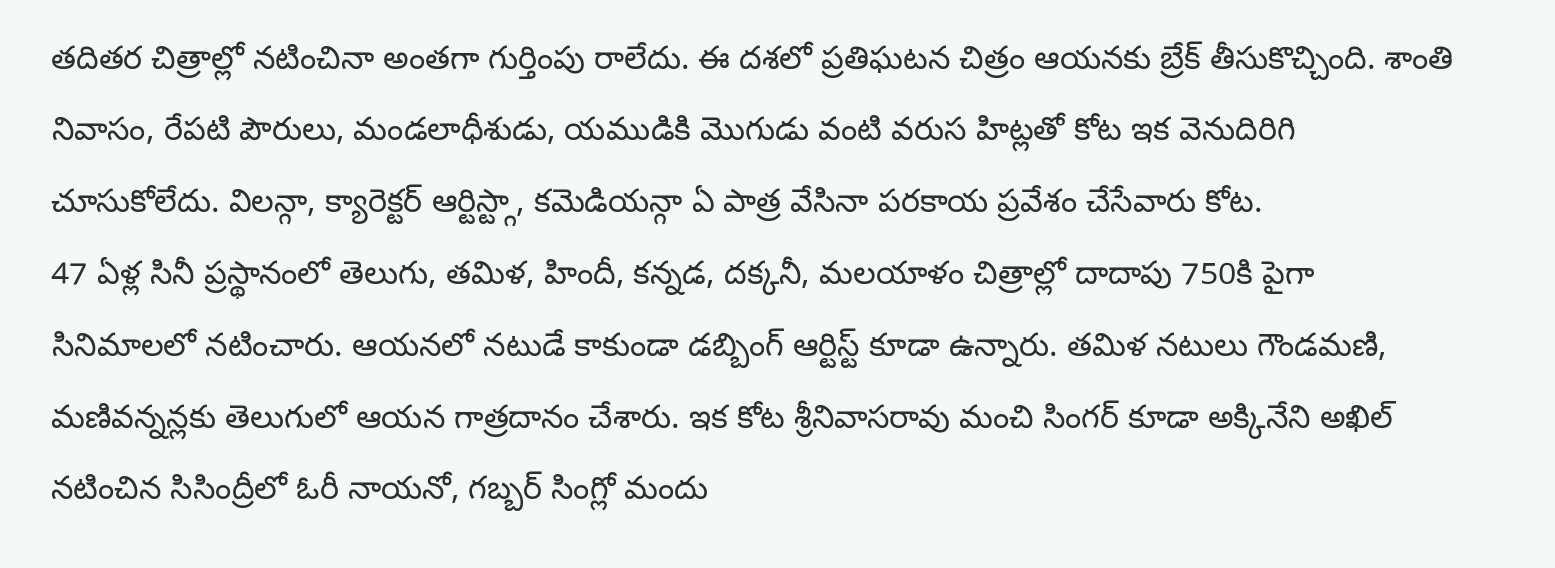తదితర చిత్రాల్లో నటించినా అంతగా గుర్తింపు రాలేదు. ఈ దశలో ప్రతిఘటన చిత్రం ఆయనకు బ్రేక్ తీసుకొచ్చింది. శాంతి నివాసం, రేపటి పౌరులు, మండలాధీశుడు, యముడికి మొగుడు వంటి వరుస హిట్లతో కోట ఇక వెనుదిరిగి చూసుకోలేదు. విలన్గా, క్యారెక్టర్ ఆర్టిస్ట్గా, కమెడియన్గా ఏ పాత్ర వేసినా పరకాయ ప్రవేశం చేసేవారు కోట.
47 ఏళ్ల సినీ ప్రస్థానంలో తెలుగు, తమిళ, హిందీ, కన్నడ, దక్కనీ, మలయాళం చిత్రాల్లో దాదాపు 750కి పైగా సినిమాలలో నటించారు. ఆయనలో నటుడే కాకుండా డబ్బింగ్ ఆర్టిస్ట్ కూడా ఉన్నారు. తమిళ నటులు గౌండమణి, మణివన్నన్లకు తెలుగులో ఆయన గాత్రదానం చేశారు. ఇక కోట శ్రీనివాసరావు మంచి సింగర్ కూడా అక్కినేని అఖిల్ నటించిన సిసింద్రీలో ఓరీ నాయనో, గబ్బర్ సింగ్లో మందు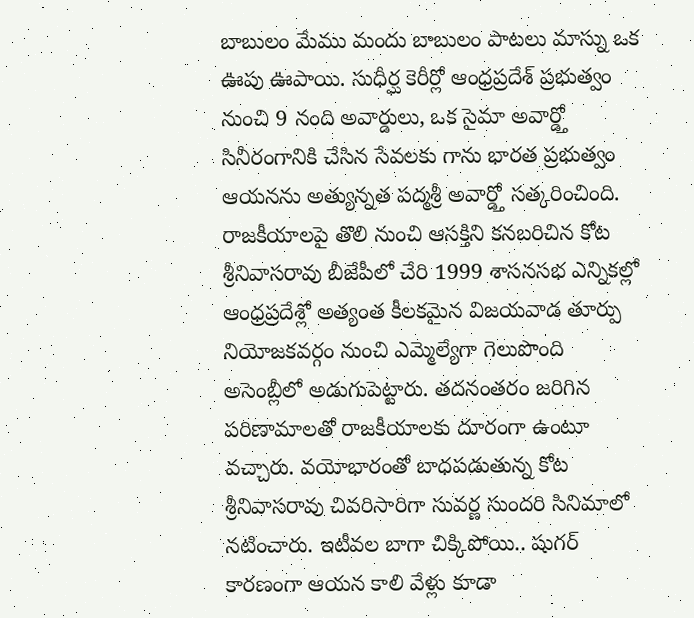బాబులం మేము మందు బాబులం పాటలు మాస్ను ఒక ఊపు ఊపాయి. సుధీర్ఘ కెరీర్లో ఆంధ్రప్రదేశ్ ప్రభుత్వం నుంచి 9 నంది అవార్డులు, ఒక సైమా అవార్డ్తో సినీరంగానికి చేసిన సేవలకు గాను భారత ప్రభుత్వం ఆయనను అత్యున్నత పద్మశ్రీ అవార్డ్తో సత్కరించింది.
రాజకీయాలపై తొలి నుంచి ఆసక్తిని కనబరిచిన కోట శ్రీనివాసరావు బీజేపీలో చేరి 1999 శాసనసభ ఎన్నికల్లో ఆంధ్రప్రదేశ్లో అత్యంత కీలకమైన విజయవాడ తూర్పు నియోజకవర్గం నుంచి ఎమ్మెల్యేగా గెలుపొంది అసెంబ్లీలో అడుగుపెట్టారు. తదనంతరం జరిగిన పరిణామాలతో రాజకీయాలకు దూరంగా ఉంటూ వచ్చారు. వయోభారంతో బాధపడుతున్న కోట శ్రీనివాసరావు చివరిసారిగా సువర్ణ సుందరి సినిమాలో నటించారు. ఇటీవల బాగా చిక్కిపోయి.. షుగర్ కారణంగా ఆయన కాలి వేళ్లు కూడా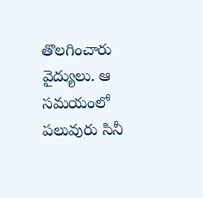తొలగించారు వైద్యులు. ఆ సమయంలో పలువురు సినీ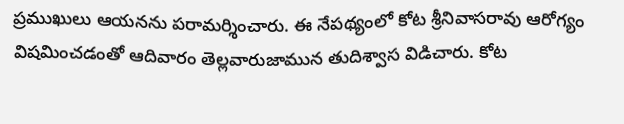ప్రముఖులు ఆయనను పరామర్శించారు. ఈ నేపథ్యంలో కోట శ్రీనివాసరావు ఆరోగ్యం విషమించడంతో ఆదివారం తెల్లవారుజామున తుదిశ్వాస విడిచారు. కోట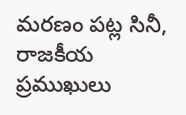మరణం పట్ల సినీ, రాజకీయ ప్రముఖులు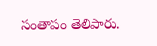సంతాపం తెలిపారు.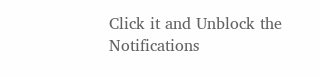Click it and Unblock the Notifications